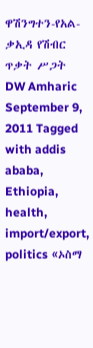ዋሽንግተን-የአል-ቃኢዳ የሽብር ጥቃት ሥጋት DW Amharic September 9, 2011 Tagged with addis ababa, Ethiopia, health, import/export, politics «ኦስማ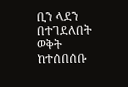ቢን ላደን በተገደለበት ወቅት ከተሰበሰቡ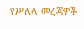የሥለላ መረጃዎች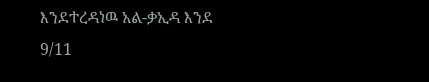እንደተረዳነዉ አል-ቃኢዳ እንደ 9/11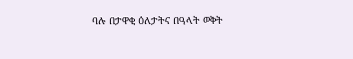ባሉ በታዋቂ ዕለታትና በዓላት ወቅት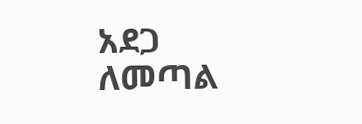አደጋ ለመጣል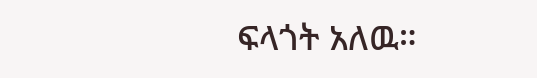ፍላጎት አለዉ።